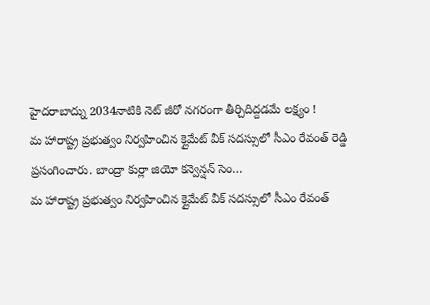హైదరాబాద్ను 2034నాటికి నెట్ జీరో నగరంగా తీర్చిదిద్దడమే లక్ష్యం !
మ హారాష్ట్ర ప్రభుత్వం నిర్వహించిన క్లైమేట్ వీక్ సదస్సులో సీఎం రేవంత్ రెడ్డి ప్రసంగించారు. బాంద్రా కుర్లా జియో కన్వెన్షన్ సెం…
మ హారాష్ట్ర ప్రభుత్వం నిర్వహించిన క్లైమేట్ వీక్ సదస్సులో సీఎం రేవంత్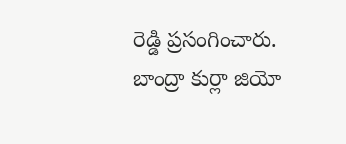రెడ్డి ప్రసంగించారు. బాంద్రా కుర్లా జియో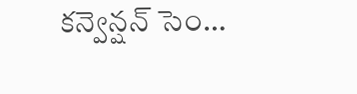కన్వెన్షన్ సెం…